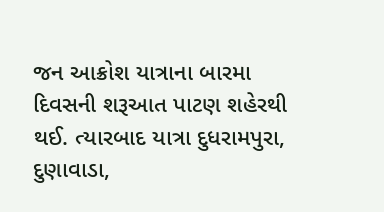જન આક્રોશ યાત્રાના બારમા દિવસની શરૂઆત પાટણ શહેરથી થઈ. ત્યારબાદ યાત્રા દુધરામપુરા, દુણાવાડા,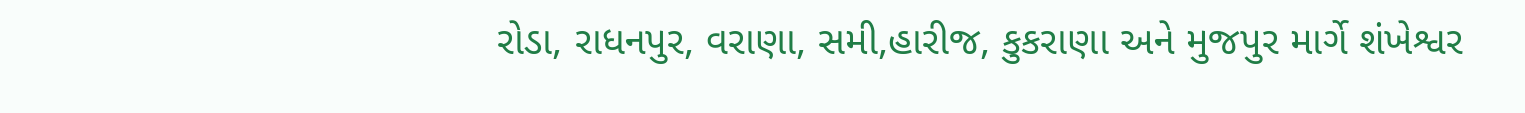રોડા, રાધનપુર, વરાણા, સમી,હારીજ, કુકરાણા અને મુજપુર માર્ગે શંખેશ્વર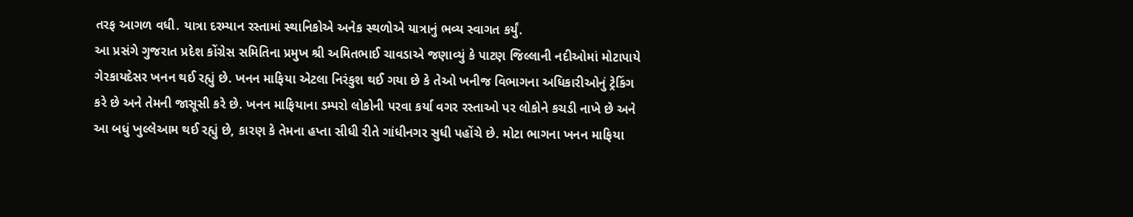તરફ આગળ વધી. યાત્રા દરમ્યાન રસ્તામાં સ્થાનિકોએ અનેક સ્થળોએ યાત્રાનું ભવ્ય સ્વાગત કર્યું.
આ પ્રસંગે ગુજરાત પ્રદેશ કોંગ્રેસ સમિતિના પ્રમુખ શ્રી અમિતભાઈ ચાવડાએ જણાવ્યું કે પાટણ જિલ્લાની નદીઓમાં મોટાપાયે ગેરકાયદેસર ખનન થઈ રહ્યું છે. ખનન માફિયા એટલા નિરંકુશ થઈ ગયા છે કે તેઓ ખનીજ વિભાગના અધિકારીઓનું ટ્રેકિંગ કરે છે અને તેમની જાસૂસી કરે છે. ખનન માફિયાના ડમ્પરો લોકોની પરવા કર્યા વગર રસ્તાઓ પર લોકોને કચડી નાખે છે અને આ બધું ખુલ્લેઆમ થઈ રહ્યું છે, કારણ કે તેમના હપ્તા સીધી રીતે ગાંધીનગર સુધી પહોંચે છે. મોટા ભાગના ખનન માફિયા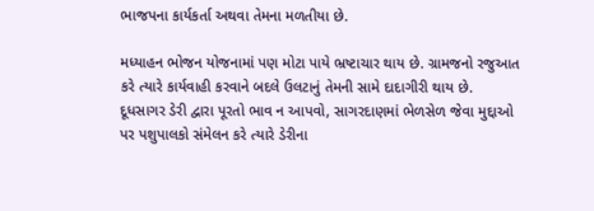ભાજપના કાર્યકર્તા અથવા તેમના મળતીયા છે.

મધ્યાહન ભોજન યોજનામાં પણ મોટા પાયે ભ્રષ્ટાચાર થાય છે. ગ્રામજનો રજુઆત કરે ત્યારે કાર્યવાહી કરવાને બદલે ઉલટાનું તેમની સામે દાદાગીરી થાય છે. દૂધસાગર ડેરી દ્વારા પૂરતો ભાવ ન આપવો, સાગરદાણમાં ભેળસેળ જેવા મુદ્દાઓ પર પશુપાલકો સંમેલન કરે ત્યારે ડેરીના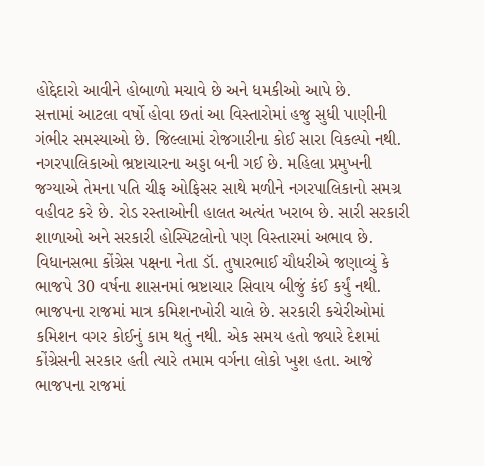હોદ્દેદારો આવીને હોબાળો મચાવે છે અને ધમકીઓ આપે છે.
સત્તામાં આટલા વર્ષો હોવા છતાં આ વિસ્તારોમાં હજુ સુધી પાણીની ગંભીર સમસ્યાઓ છે. જિલ્લામાં રોજગારીના કોઈ સારા વિકલ્પો નથી. નગરપાલિકાઓ ભ્રષ્ટાચારના અડ્ડા બની ગઈ છે. મહિલા પ્રમુખની જગ્યાએ તેમના પતિ ચીફ ઓફિસર સાથે મળીને નગરપાલિકાનો સમગ્ર વહીવટ કરે છે. રોડ રસ્તાઓની હાલત અત્યંત ખરાબ છે. સારી સરકારી શાળાઓ અને સરકારી હોસ્પિટલોનો પણ વિસ્તારમાં અભાવ છે.
વિધાનસભા કોંગ્રેસ પક્ષના નેતા ડૉ. તુષારભાઈ ચૌધરીએ જણાવ્યું કે ભાજપે 30 વર્ષના શાસનમાં ભ્રષ્ટાચાર સિવાય બીજું કંઈ કર્યું નથી. ભાજપના રાજમાં માત્ર કમિશનખોરી ચાલે છે. સરકારી કચેરીઓમાં કમિશન વગર કોઈનું કામ થતું નથી. એક સમય હતો જ્યારે દેશમાં કોંગ્રેસની સરકાર હતી ત્યારે તમામ વર્ગના લોકો ખુશ હતા. આજે ભાજપના રાજમાં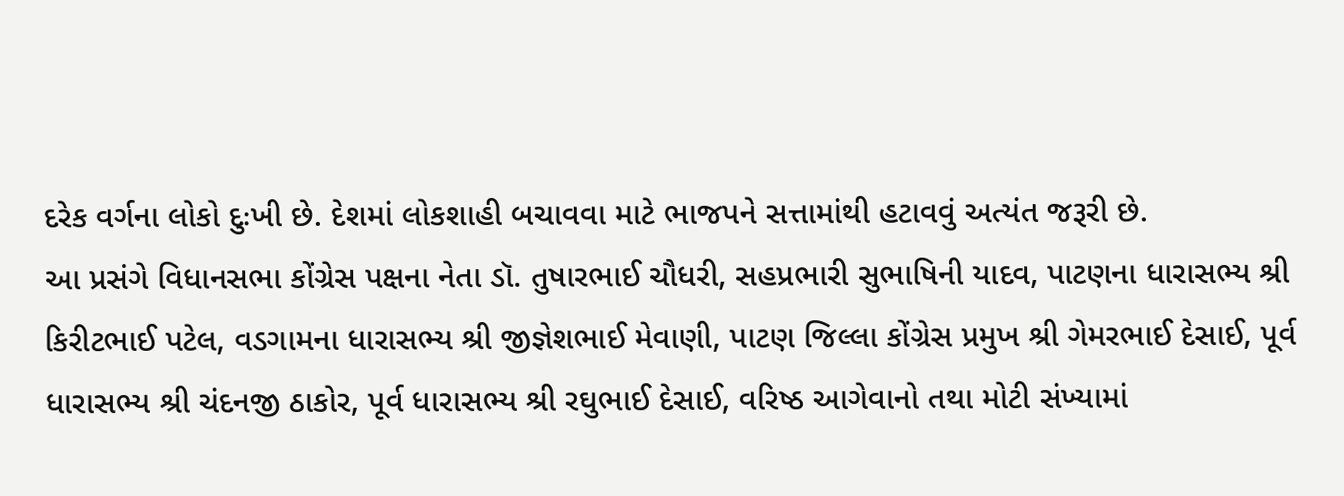દરેક વર્ગના લોકો દુઃખી છે. દેશમાં લોકશાહી બચાવવા માટે ભાજપને સત્તામાંથી હટાવવું અત્યંત જરૂરી છે.
આ પ્રસંગે વિધાનસભા કોંગ્રેસ પક્ષના નેતા ડૉ. તુષારભાઈ ચૌધરી, સહપ્રભારી સુભાષિની યાદવ, પાટણના ધારાસભ્ય શ્રી કિરીટભાઈ પટેલ, વડગામના ધારાસભ્ય શ્રી જીજ્ઞેશભાઈ મેવાણી, પાટણ જિલ્લા કોંગ્રેસ પ્રમુખ શ્રી ગેમરભાઈ દેસાઈ, પૂર્વ ધારાસભ્ય શ્રી ચંદનજી ઠાકોર, પૂર્વ ધારાસભ્ય શ્રી રઘુભાઈ દેસાઈ, વરિષ્ઠ આગેવાનો તથા મોટી સંખ્યામાં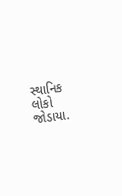સ્થાનિક લોકો જોડાયા.